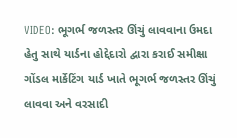VIDEO: ભૂગર્ભ જળસ્તર ઊંચું લાવવાના ઉમદા હેતુ સાથે યાર્ડના હોદ્દેદારો દ્વારા કરાઈ સમીક્ષા
ગોંડલ માર્કેટિંગ યાર્ડ ખાતે ભૂગર્ભ જળસ્તર ઊંચું લાવવા અને વરસાદી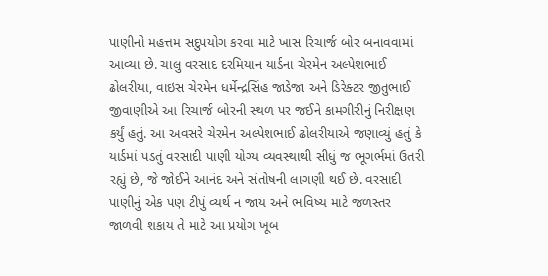પાણીનો મહત્તમ સદુપયોગ કરવા માટે ખાસ રિચાર્જ બોર બનાવવામાં આવ્યા છે. ચાલુ વરસાદ દરમિયાન યાર્ડના ચેરમેન અલ્પેશભાઈ ઢોલરીયા, વાઇસ ચેરમેન ધર્મેન્દ્રસિંહ જાડેજા અને ડિરેક્ટર જીતુભાઈ જીવાણીએ આ રિચાર્જ બોરની સ્થળ પર જઈને કામગીરીનું નિરીક્ષણ કર્યું હતું. આ અવસરે ચેરમેન અલ્પેશભાઈ ઢોલરીયાએ જણાવ્યું હતું કે યાર્ડમાં પડતું વરસાદી પાણી યોગ્ય વ્યવસ્થાથી સીધું જ ભૂગર્ભમાં ઉતરી રહ્યું છે, જે જોઈને આનંદ અને સંતોષની લાગણી થઈ છે. વરસાદી પાણીનું એક પણ ટીપું વ્યર્થ ન જાય અને ભવિષ્ય માટે જળસ્તર જાળવી શકાય તે માટે આ પ્રયોગ ખૂબ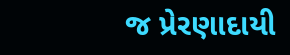જ પ્રેરણાદાયી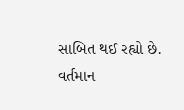સાબિત થઈ રહ્યો છે. વર્તમાન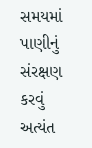સમયમાં પાણીનું સંરક્ષણ કરવું અત્યંત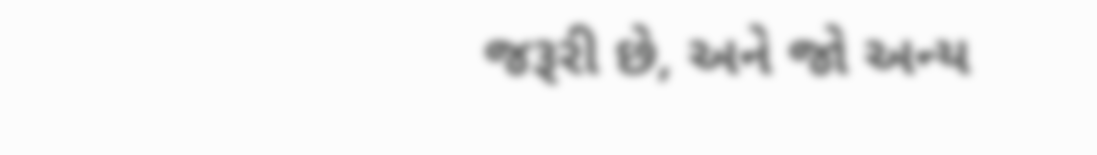જરૂરી છે, અને જો અન્ય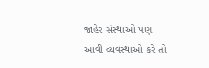જાહેર સંસ્થાઓ પણ આવી વ્યવસ્થાઓ કરે તો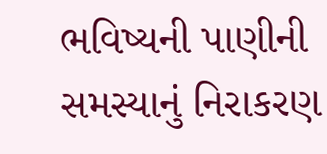ભવિષ્યની પાણીની સમસ્યાનું નિરાકરણ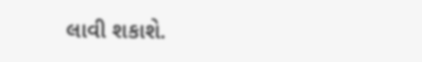લાવી શકાશે.